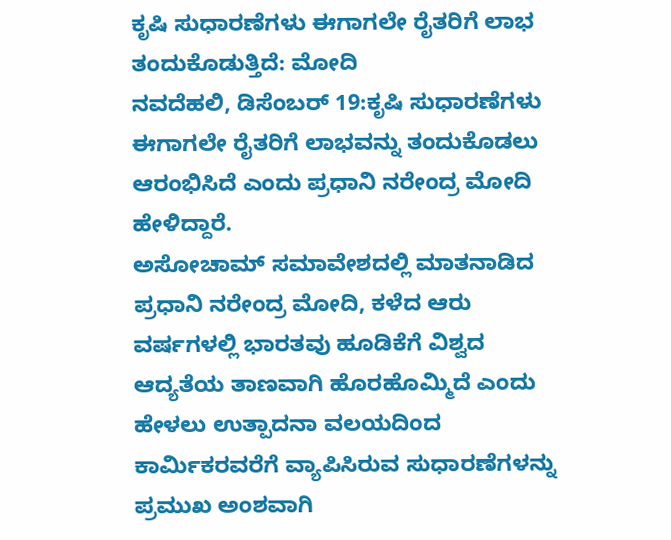ಕೃಷಿ ಸುಧಾರಣೆಗಳು ಈಗಾಗಲೇ ರೈತರಿಗೆ ಲಾಭ ತಂದುಕೊಡುತ್ತಿದೆ: ಮೋದಿ
ನವದೆಹಲಿ, ಡಿಸೆಂಬರ್ 19:ಕೃಷಿ ಸುಧಾರಣೆಗಳು ಈಗಾಗಲೇ ರೈತರಿಗೆ ಲಾಭವನ್ನು ತಂದುಕೊಡಲು ಆರಂಭಿಸಿದೆ ಎಂದು ಪ್ರಧಾನಿ ನರೇಂದ್ರ ಮೋದಿ ಹೇಳಿದ್ದಾರೆ.
ಅಸೋಚಾಮ್ ಸಮಾವೇಶದಲ್ಲಿ ಮಾತನಾಡಿದ ಪ್ರಧಾನಿ ನರೇಂದ್ರ ಮೋದಿ, ಕಳೆದ ಆರು ವರ್ಷಗಳಲ್ಲಿ ಭಾರತವು ಹೂಡಿಕೆಗೆ ವಿಶ್ವದ ಆದ್ಯತೆಯ ತಾಣವಾಗಿ ಹೊರಹೊಮ್ಮಿದೆ ಎಂದು ಹೇಳಲು ಉತ್ಪಾದನಾ ವಲಯದಿಂದ ಕಾರ್ಮಿಕರವರೆಗೆ ವ್ಯಾಪಿಸಿರುವ ಸುಧಾರಣೆಗಳನ್ನು ಪ್ರಮುಖ ಅಂಶವಾಗಿ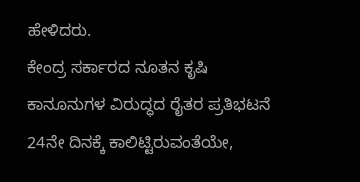ಹೇಳಿದರು.
ಕೇಂದ್ರ ಸರ್ಕಾರದ ನೂತನ ಕೃಷಿ ಕಾನೂನುಗಳ ವಿರುದ್ಧದ ರೈತರ ಪ್ರತಿಭಟನೆ 24ನೇ ದಿನಕ್ಕೆ ಕಾಲಿಟ್ಟಿರುವಂತೆಯೇ,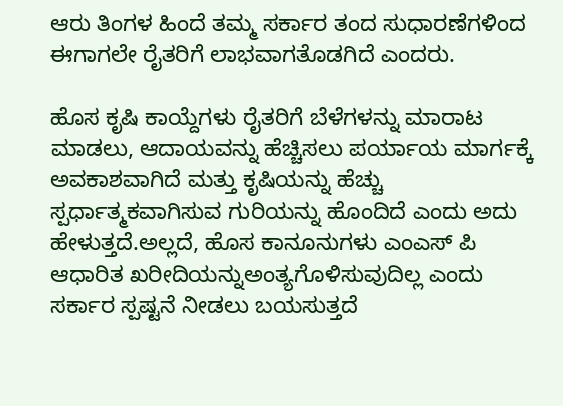ಆರು ತಿಂಗಳ ಹಿಂದೆ ತಮ್ಮ ಸರ್ಕಾರ ತಂದ ಸುಧಾರಣೆಗಳಿಂದ ಈಗಾಗಲೇ ರೈತರಿಗೆ ಲಾಭವಾಗತೊಡಗಿದೆ ಎಂದರು.

ಹೊಸ ಕೃಷಿ ಕಾಯ್ದೆಗಳು ರೈತರಿಗೆ ಬೆಳೆಗಳನ್ನು ಮಾರಾಟ ಮಾಡಲು, ಆದಾಯವನ್ನು ಹೆಚ್ಚಿಸಲು ಪರ್ಯಾಯ ಮಾರ್ಗಕ್ಕೆ ಅವಕಾಶವಾಗಿದೆ ಮತ್ತು ಕೃಷಿಯನ್ನು ಹೆಚ್ಚು ಸ್ಪರ್ಧಾತ್ಮಕವಾಗಿಸುವ ಗುರಿಯನ್ನು ಹೊಂದಿದೆ ಎಂದು ಅದು ಹೇಳುತ್ತದೆ.ಅಲ್ಲದೆ, ಹೊಸ ಕಾನೂನುಗಳು ಎಂಎಸ್ ಪಿ ಆಧಾರಿತ ಖರೀದಿಯನ್ನುಅಂತ್ಯಗೊಳಿಸುವುದಿಲ್ಲ ಎಂದು ಸರ್ಕಾರ ಸ್ಪಷ್ಟನೆ ನೀಡಲು ಬಯಸುತ್ತದೆ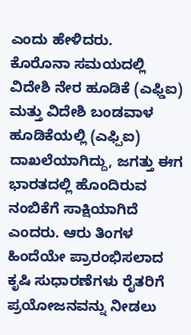ಎಂದು ಹೇಳಿದರು.
ಕೊರೊನಾ ಸಮಯದಲ್ಲಿ ವಿದೇಶಿ ನೇರ ಹೂಡಿಕೆ (ಎಫ್ಡಿಐ) ಮತ್ತು ವಿದೇಶಿ ಬಂಡವಾಳ ಹೂಡಿಕೆಯಲ್ಲಿ (ಎಫ್ಪಿಐ) ದಾಖಲೆಯಾಗಿದ್ದು, ಜಗತ್ತು ಈಗ ಭಾರತದಲ್ಲಿ ಹೊಂದಿರುವ ನಂಬಿಕೆಗೆ ಸಾಕ್ಷಿಯಾಗಿದೆ ಎಂದರು. ಆರು ತಿಂಗಳ ಹಿಂದೆಯೇ ಪ್ರಾರಂಭಿಸಲಾದ ಕೃಷಿ ಸುಧಾರಣೆಗಳು ರೈತರಿಗೆ ಪ್ರಯೋಜನವನ್ನು ನೀಡಲು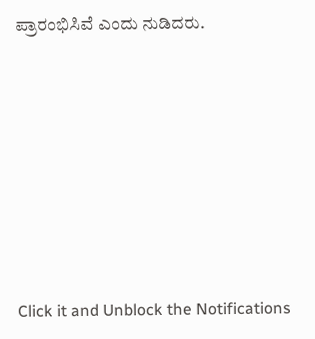ಪ್ರಾರಂಭಿಸಿವೆ ಎಂದು ನುಡಿದರು.












Click it and Unblock the Notifications